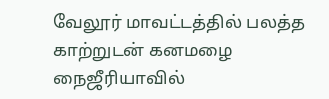வேலூர் மாவட்டத்தில் பலத்த காற்றுடன் கனமழை நைஜீரியாவில்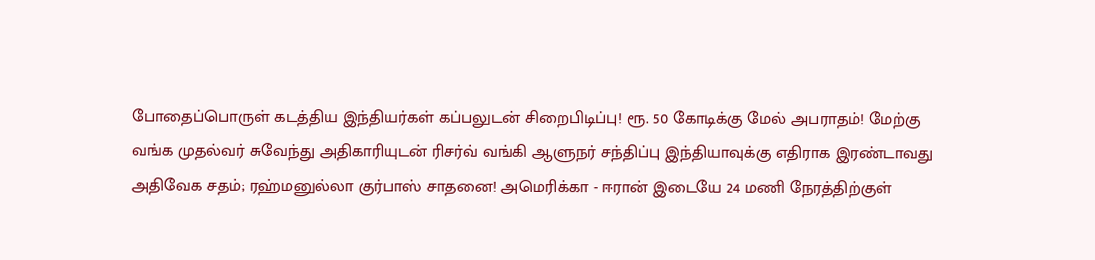போதைப்பொருள் கடத்திய இந்தியர்கள் கப்பலுடன் சிறைபிடிப்பு! ரூ. 50 கோடிக்கு மேல் அபராதம்! மேற்கு வங்க முதல்வர் சுவேந்து அதிகாரியுடன் ரிசர்வ் வங்கி ஆளுநர் சந்திப்பு இந்தியாவுக்கு எதிராக இரண்டாவது அதிவேக சதம்; ரஹ்மனுல்லா குர்பாஸ் சாதனை! அமெரிக்கா - ஈரான் இடையே 24 மணி நேரத்திற்குள்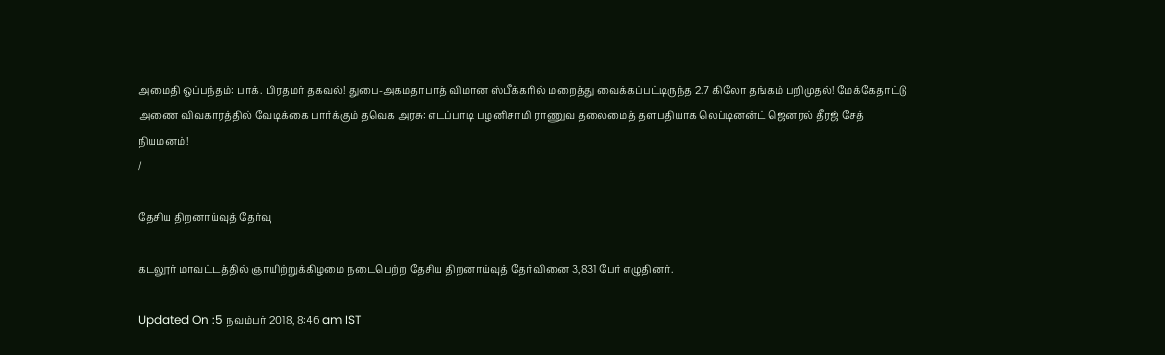அமைதி ஒப்பந்தம்: பாக். பிரதமர் தகவல்! துபை-அகமதாபாத் விமான ஸ்பீக்கரில் மறைத்து வைக்கப்பட்டிருந்த 2.7 கிலோ தங்கம் பறிமுதல்! மேக்கேதாட்டு அணை விவகாரத்தில் வேடிக்கை பார்க்கும் தவெக அரசு: எடப்பாடி பழனிசாமி ராணுவ தலைமைத் தளபதியாக லெப்டினன்ட் ஜெனரல் தீரஜ் சேத் நியமனம்!
/

தேசிய திறனாய்வுத் தேர்வு

கடலூர் மாவட்டத்தில் ஞாயிற்றுக்கிழமை நடைபெற்ற தேசிய திறனாய்வுத் தேர்வினை 3,831 பேர் எழுதினர்.

Updated On :5 நவம்பர் 2018, 8:46 am IST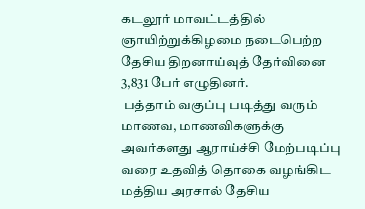கடலூர் மாவட்டத்தில் ஞாயிற்றுக்கிழமை நடைபெற்ற தேசிய திறனாய்வுத் தேர்வினை 3,831 பேர் எழுதினர்.
 பத்தாம் வகுப்பு படித்து வரும் மாணவ, மாணவிகளுக்கு அவர்களது ஆராய்ச்சி மேற்படிப்பு வரை உதவித் தொகை வழங்கிட மத்திய அரசால் தேசிய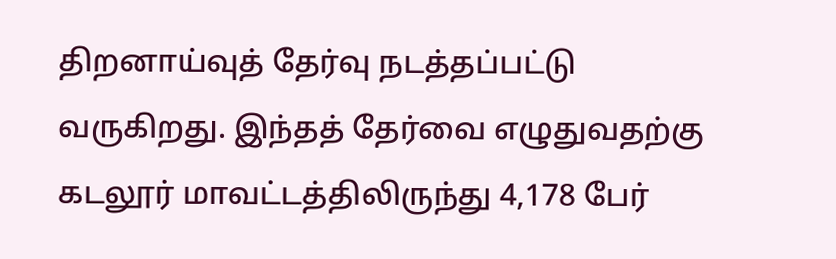திறனாய்வுத் தேர்வு நடத்தப்பட்டு வருகிறது. இந்தத் தேர்வை எழுதுவதற்கு கடலூர் மாவட்டத்திலிருந்து 4,178 பேர்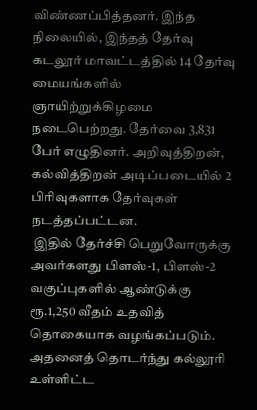விண்ணப்பித்தனர். இந்த நிலையில், இந்தத் தேர்வு கடலூர் மாவட்டத்தில் 14 தேர்வு மையங்களில் ஞாயிற்றுக்கிழமை நடைபெற்றது. தேர்வை 3,831 பேர் எழுதினர். அறிவுத்திறன், கல்வித்திறன் அடிப்படையில் 2 பிரிவுகளாக தேர்வுகள் நடத்தப்பட்டன.
 இதில் தேர்ச்சி பெறுவோருக்கு அவர்களது பிளஸ்-1, பிளஸ்-2 வகுப்புகளில் ஆண்டுக்கு ரூ.1,250 வீதம் உதவித் தொகையாக வழங்கப்படும். அதனைத் தொடர்ந்து கல்லூரி உள்ளிட்ட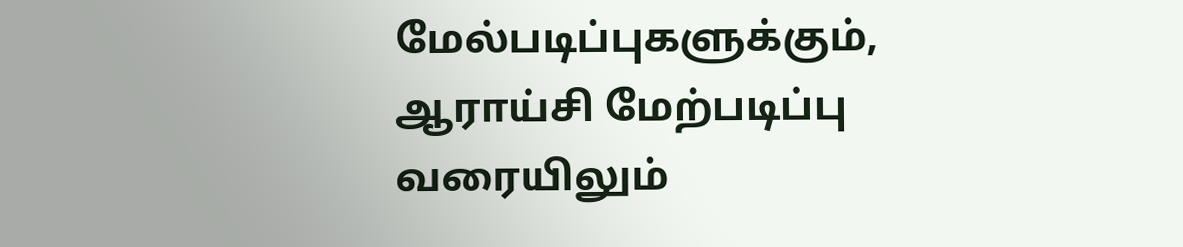மேல்படிப்புகளுக்கும், ஆராய்சி மேற்படிப்பு வரையிலும்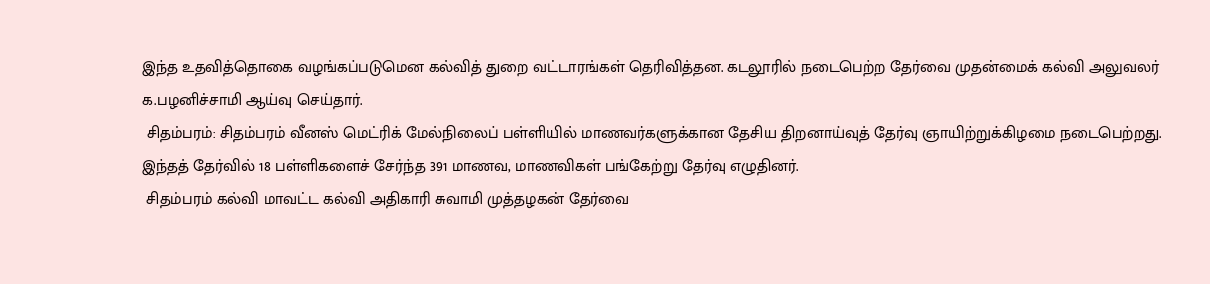இந்த உதவித்தொகை வழங்கப்படுமென கல்வித் துறை வட்டாரங்கள் தெரிவித்தன. கடலூரில் நடைபெற்ற தேர்வை முதன்மைக் கல்வி அலுவலர் க.பழனிச்சாமி ஆய்வு செய்தார்.
 சிதம்பரம்: சிதம்பரம் வீனஸ் மெட்ரிக் மேல்நிலைப் பள்ளியில் மாணவர்களுக்கான தேசிய திறனாய்வுத் தேர்வு ஞாயிற்றுக்கிழமை நடைபெற்றது. இந்தத் தேர்வில் 18 பள்ளிகளைச் சேர்ந்த 391 மாணவ, மாணவிகள் பங்கேற்று தேர்வு எழுதினர்.
 சிதம்பரம் கல்வி மாவட்ட கல்வி அதிகாரி சுவாமி முத்தழகன் தேர்வை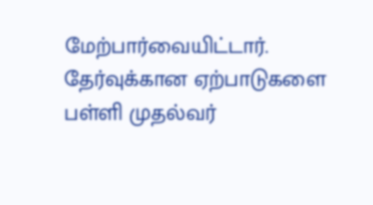மேற்பார்வையிட்டார். தேர்வுக்கான ஏற்பாடுகளை பள்ளி முதல்வர்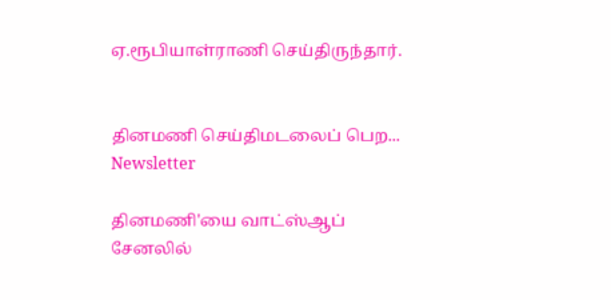ஏ.ரூபியாள்ராணி செய்திருந்தார்.


தினமணி செய்திமடலைப் பெற... Newsletter

தினமணி'யை வாட்ஸ்ஆப் சேனலில்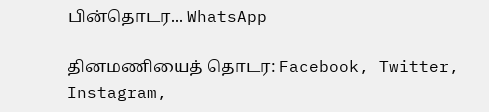பின்தொடர... WhatsApp

தினமணியைத் தொடர: Facebook, Twitter, Instagram,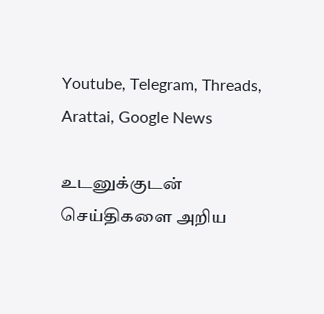Youtube, Telegram, Threads, Arattai, Google News

உடனுக்குடன் செய்திகளை அறிய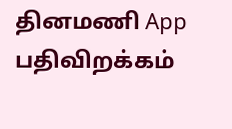தினமணி App பதிவிறக்கம்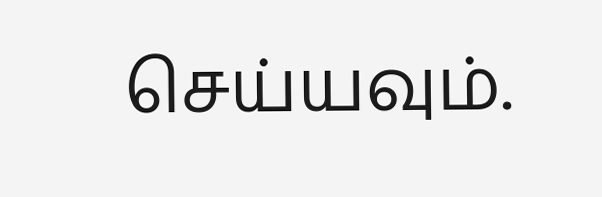செய்யவும்.